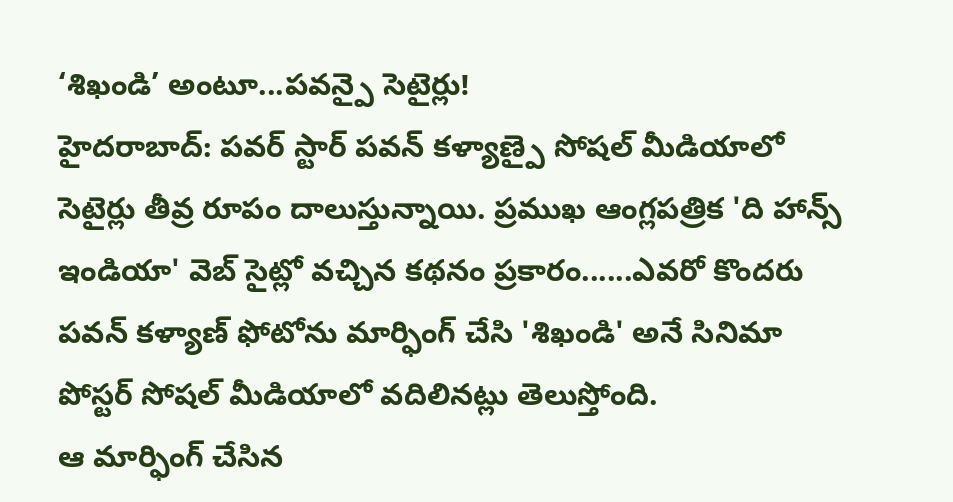‘శిఖండి’ అంటూ...పవన్పై సెటైర్లు!
హైదరాబాద్: పవర్ స్టార్ పవన్ కళ్యాణ్పై సోషల్ మీడియాలో సెటైర్లు తీవ్ర రూపం దాలుస్తున్నాయి. ప్రముఖ ఆంగ్లపత్రిక 'ది హాన్స్ ఇండియా' వెబ్ సైట్లో వచ్చిన కథనం ప్రకారం......ఎవరో కొందరు పవన్ కళ్యాణ్ ఫోటోను మార్ఫింగ్ చేసి 'శిఖండి' అనే సినిమా పోస్టర్ సోషల్ మీడియాలో వదిలినట్లు తెలుస్తోంది.
ఆ మార్ఫింగ్ చేసిన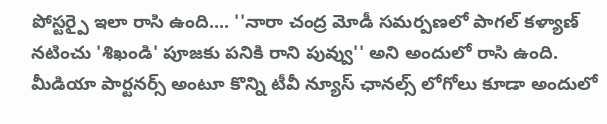పోస్టర్పై ఇలా రాసి ఉంది.... ''నారా చంద్ర మోడీ సమర్పణలో పాగల్ కళ్యాణ్ నటించు 'శిఖండి' పూజకు పనికి రాని పువ్వు'' అని అందులో రాసి ఉంది. మీడియా పార్టనర్స్ అంటూ కొన్ని టీవీ న్యూస్ ఛానల్స్ లోగోలు కూడా అందులో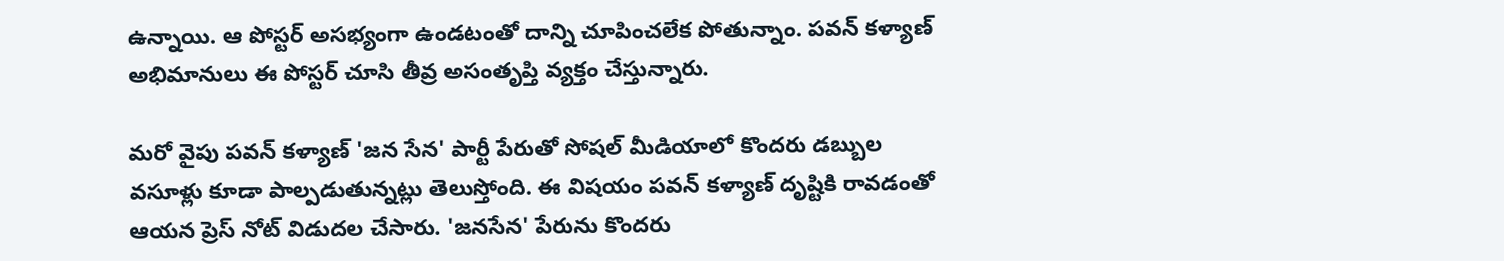ఉన్నాయి. ఆ పోస్టర్ అసభ్యంగా ఉండటంతో దాన్ని చూపించలేక పోతున్నాం. పవన్ కళ్యాణ్ అభిమానులు ఈ పోస్టర్ చూసి తీవ్ర అసంతృప్తి వ్యక్తం చేస్తున్నారు.

మరో వైపు పవన్ కళ్యాణ్ 'జన సేన' పార్టీ పేరుతో సోషల్ మీడియాలో కొందరు డబ్బుల వసూళ్లు కూడా పాల్పడుతున్నట్లు తెలుస్తోంది. ఈ విషయం పవన్ కళ్యాణ్ దృష్టికి రావడంతో ఆయన ప్రెస్ నోట్ విడుదల చేసారు. 'జనసేన' పేరును కొందరు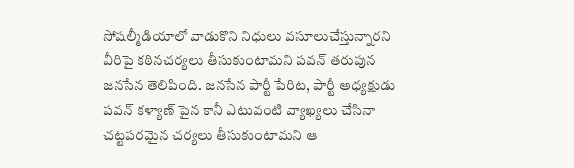సోషల్మీడియాలో వాడుకొని నిధులు వసూలుచేస్తున్నారని వీరిపై కఠినచర్యలు తీసుకుంటామని పవన్ తరుపున జనసేన తెలిపింది. జనసేన పార్టీ పేరిట, పార్టీ అధ్యక్షుడు పవన్ కళ్యాణ్ పైన కానీ ఎటువంటి వ్యాఖ్యలు చేసినా చట్టపరమైన చర్యలు తీసుకుంటామని ఆ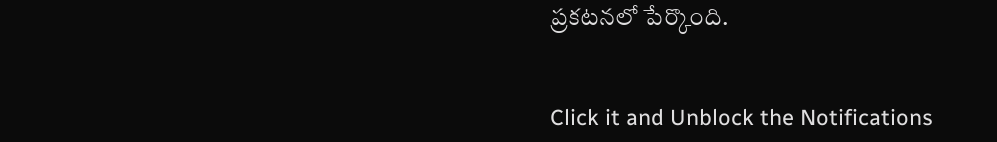ప్రకటనలో పేర్కొంది.


Click it and Unblock the Notifications